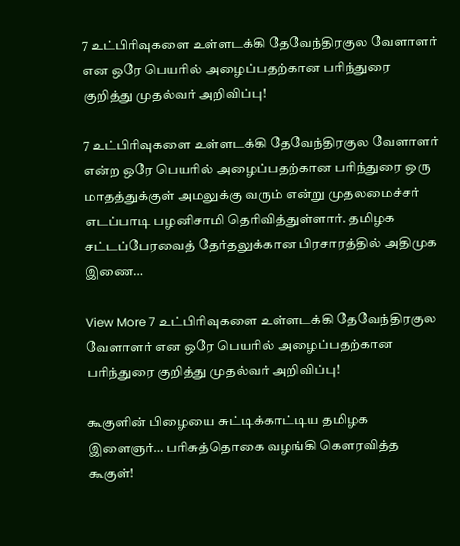7 உட்பிரிவுகளை உள்ளடக்கி தேவேந்திரகுல வேளாளர் என ஒரே பெயரில் அழைப்பதற்கான பரிந்துரை குறித்து முதல்வர் அறிவிப்பு!

7 உட்பிரிவுகளை உள்ளடக்கி தேவேந்திரகுல வேளாளர் என்ற ஒரே பெயரில் அழைப்பதற்கான பரிந்துரை ஒரு மாதத்துக்குள் அமலுக்கு வரும் என்று முதலமைச்சர் எடப்பாடி பழனிசாமி தெரிவித்துள்ளார். தமிழக சட்டப்பேரவைத் தேர்தலுக்கான பிரசாரத்தில் அதிமுக இணை…

View More 7 உட்பிரிவுகளை உள்ளடக்கி தேவேந்திரகுல வேளாளர் என ஒரே பெயரில் அழைப்பதற்கான பரிந்துரை குறித்து முதல்வர் அறிவிப்பு!

கூகுளின் பிழையை சுட்டிக்காட்டிய தமிழக இளைஞர்… பரிசுத்தொகை வழங்கி கௌரவித்த கூகுள்!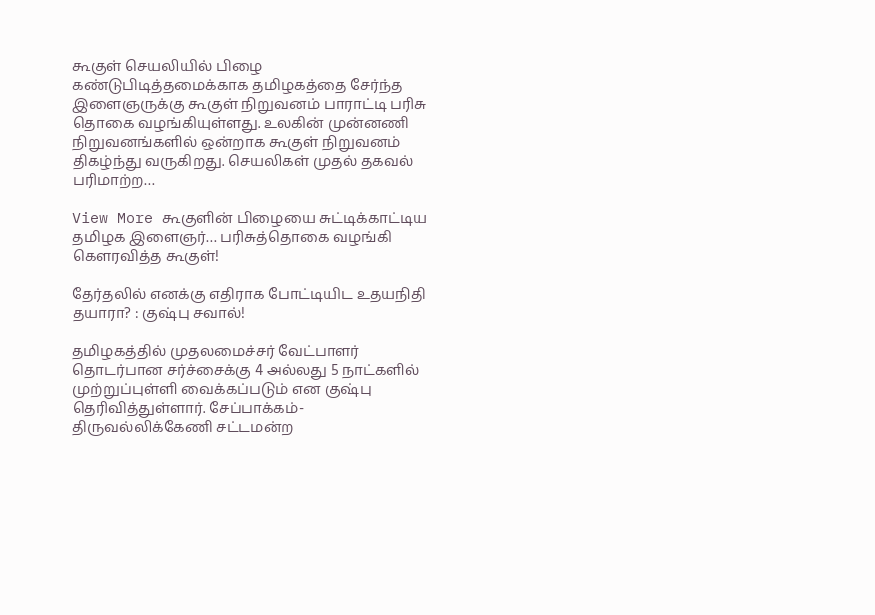கூகுள் செயலியில் பிழை கண்டுபிடித்தமைக்காக தமிழகத்தை சேர்ந்த இளைஞருக்கு கூகுள் நிறுவனம் பாராட்டி பரிசு தொகை வழங்கியுள்ளது. உலகின் முன்னணி நிறுவனங்களில் ஒன்றாக கூகுள் நிறுவனம் திகழ்ந்து வருகிறது. செயலிகள் முதல் தகவல் பரிமாற்ற…

View More கூகுளின் பிழையை சுட்டிக்காட்டிய தமிழக இளைஞர்… பரிசுத்தொகை வழங்கி கௌரவித்த கூகுள்!

தேர்தலில் எனக்கு எதிராக போட்டியிட உதயநிதி தயாரா? : குஷ்பு சவால்!

தமிழகத்தில் முதலமைச்சர் வேட்பாளர் தொடர்பான சர்ச்சைக்கு 4 அல்லது 5 நாட்களில் முற்றுப்புள்ளி வைக்கப்படும் என குஷ்பு தெரிவித்துள்ளார். சேப்பாக்கம்-திருவல்லிக்கேணி சட்டமன்ற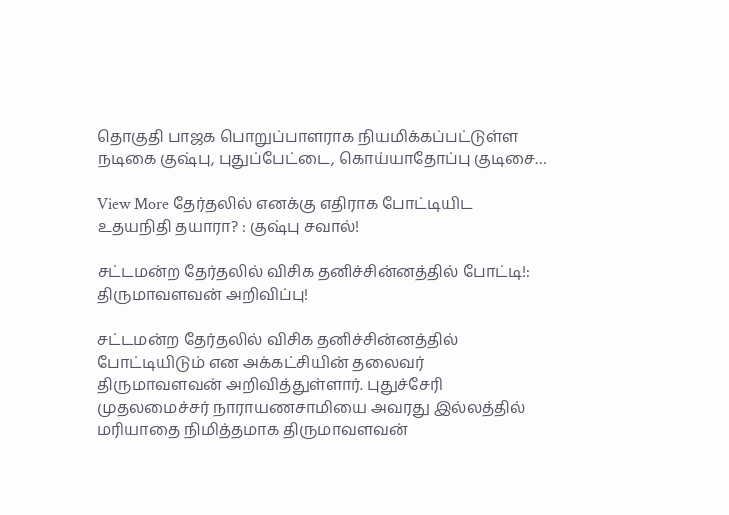தொகுதி பாஜக பொறுப்பாளராக நியமிக்கப்பட்டுள்ள நடிகை குஷ்பு, புதுப்பேட்டை, கொய்யாதோப்பு குடிசை…

View More தேர்தலில் எனக்கு எதிராக போட்டியிட உதயநிதி தயாரா? : குஷ்பு சவால்!

சட்டமன்ற தேர்தலில் விசிக தனிச்சின்னத்தில் போட்டி!: திருமாவளவன் அறிவிப்பு!

சட்டமன்ற தேர்தலில் விசிக தனிச்சின்னத்தில் போட்டியிடும் என அக்கட்சியின் தலைவர் திருமாவளவன் அறிவித்துள்ளார். புதுச்சேரி முதலமைச்சர் நாராயணசாமியை அவரது இல்லத்தில் மரியாதை நிமித்தமாக திருமாவளவன்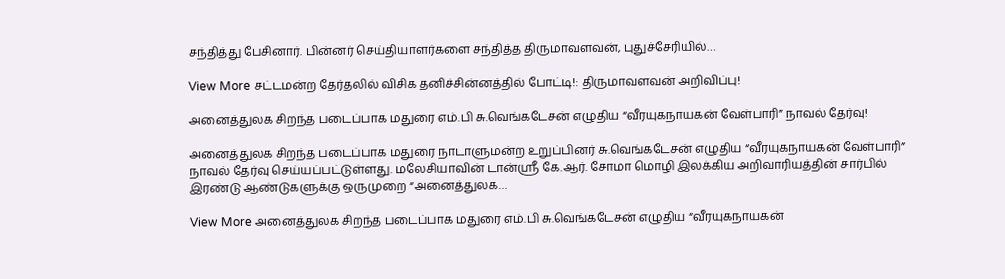சந்தித்து பேசினார். பின்னர் செய்தியாளர்களை சந்தித்த திருமாவளவன், புதுச்சேரியில்…

View More சட்டமன்ற தேர்தலில் விசிக தனிச்சின்னத்தில் போட்டி!: திருமாவளவன் அறிவிப்பு!

அனைத்துலக சிறந்த படைப்பாக மதுரை எம்.பி சு.வெங்கடேசன் எழுதிய “வீரயுகநாயகன் வேள்பாரி” நாவல் தேர்வு!

அனைத்துலக சிறந்த படைப்பாக மதுரை நாடாளுமன்ற உறுப்பினர் சு.வெங்கடேசன் எழுதிய “வீரயுகநாயகன் வேள்பாரி” நாவல் தேர்வு செய்யப்பட்டுள்ளது. மலேசியாவின் டான்ஸ்ரீ கே.ஆர். சோமா மொழி இலக்கிய அறிவாரியத்தின் சார்பில் இரண்டு ஆண்டுகளுக்கு ஒருமுறை “அனைத்துலக…

View More அனைத்துலக சிறந்த படைப்பாக மதுரை எம்.பி சு.வெங்கடேசன் எழுதிய “வீரயுகநாயகன்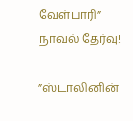வேள்பாரி” நாவல் தேர்வு!

”ஸ்டாலினின்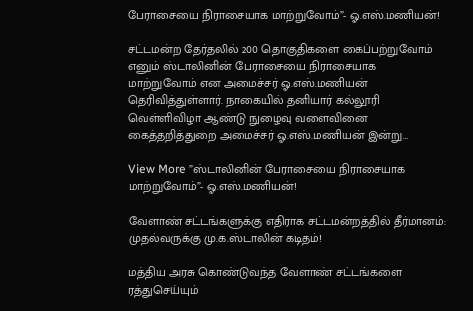பேராசையை நிராசையாக மாற்றுவோம்”- ஓ.எஸ்.மணியன்!

சட்டமன்ற தேர்தலில் 200 தொகுதிகளை கைப்பற்றுவோம் எனும் ஸ்டாலினின் பேராசையை நிராசையாக மாற்றுவோம் என அமைச்சர் ஓ.எஸ்.மணியன் தெரிவித்துள்ளார். நாகையில் தனியார் கல்லூரி வெள்ளிவிழா ஆண்டு நுழைவு வளைவினை கைத்தறித்துறை அமைச்சர் ஓ.எஸ்.மணியன் இன்று…

View More ”ஸ்டாலினின் பேராசையை நிராசையாக மாற்றுவோம்”- ஓ.எஸ்.மணியன்!

வேளாண் சட்டங்களுக்கு எதிராக சட்டமன்றத்தில் தீர்மானம்: முதல்வருக்கு மு.க.ஸ்டாலின் கடிதம்!

மத்திய அரசு கொண்டுவந்த வேளாண் சட்டங்களை ரத்துசெய்யும்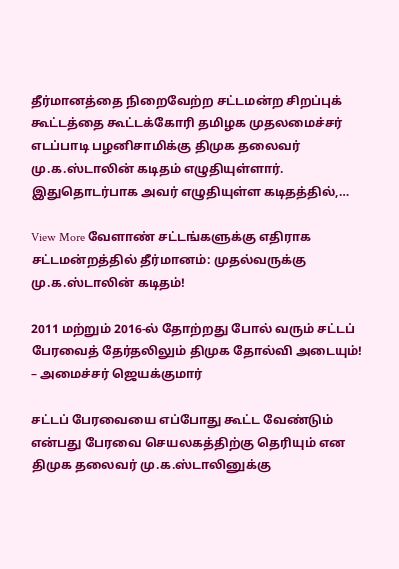தீர்மானத்தை நிறைவேற்ற சட்டமன்ற சிறப்புக் கூட்டத்தை கூட்டக்கோரி தமிழக முதலமைச்சர் எடப்பாடி பழனிசாமிக்கு திமுக தலைவர் மு.க.ஸ்டாலின் கடிதம் எழுதியுள்ளார். இதுதொடர்பாக அவர் எழுதியுள்ள கடிதத்தில்,…

View More வேளாண் சட்டங்களுக்கு எதிராக சட்டமன்றத்தில் தீர்மானம்: முதல்வருக்கு மு.க.ஸ்டாலின் கடிதம்!

2011 மற்றும் 2016-ல் தோற்றது போல் வரும் சட்டப் பேரவைத் தேர்தலிலும் திமுக தோல்வி அடையும்! – அமைச்சர் ஜெயக்குமார்

சட்டப் பேரவையை எப்போது கூட்ட வேண்டும் என்பது பேரவை செயலகத்திற்கு தெரியும் என திமுக தலைவர் மு.க.ஸ்டாலினுக்கு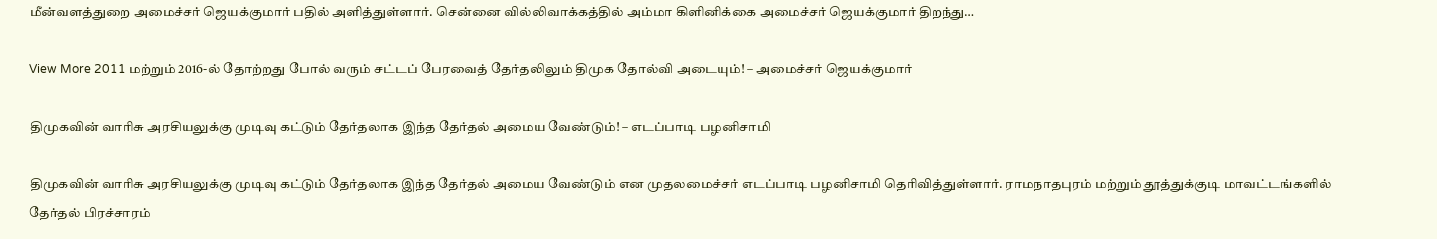மீன்வளத்துறை அமைச்சர் ஜெயக்குமார் பதில் அளித்துள்ளார். சென்னை வில்லிவாக்கத்தில் அம்மா கிளினிக்கை அமைச்சர் ஜெயக்குமார் திறந்து…

View More 2011 மற்றும் 2016-ல் தோற்றது போல் வரும் சட்டப் பேரவைத் தேர்தலிலும் திமுக தோல்வி அடையும்! – அமைச்சர் ஜெயக்குமார்

திமுகவின் வாரிசு அரசியலுக்கு முடிவு கட்டும் தேர்தலாக இந்த தேர்தல் அமைய வேண்டும்! – எடப்பாடி பழனிசாமி

திமுகவின் வாரிசு அரசியலுக்கு முடிவு கட்டும் தேர்தலாக இந்த தேர்தல் அமைய வேண்டும் என முதலமைச்சர் எடப்பாடி பழனிசாமி தெரிவித்துள்ளார். ராமநாதபுரம் மற்றும் தூத்துக்குடி மாவட்டங்களில் தேர்தல் பிரச்சாரம்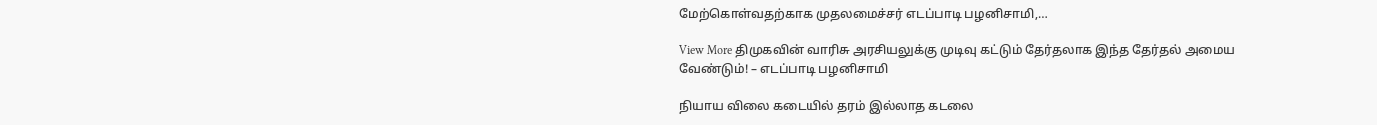மேற்கொள்வதற்காக முதலமைச்சர் எடப்பாடி பழனிசாமி,…

View More திமுகவின் வாரிசு அரசியலுக்கு முடிவு கட்டும் தேர்தலாக இந்த தேர்தல் அமைய வேண்டும்! – எடப்பாடி பழனிசாமி

நியாய விலை கடையில் தரம் இல்லாத கடலை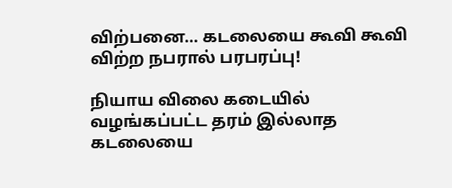விற்பனை… கடலையை கூவி கூவி விற்ற நபரால் பரபரப்பு!

நியாய விலை கடையில் வழங்கப்பட்ட தரம் இல்லாத கடலையை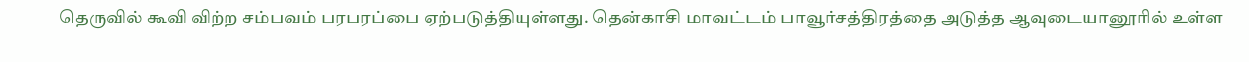தெருவில் கூவி விற்ற சம்பவம் பரபரப்பை ஏற்படுத்தியுள்ளது. தென்காசி மாவட்டம் பாவூர்சத்திரத்தை அடுத்த ஆவுடையானூரில் உள்ள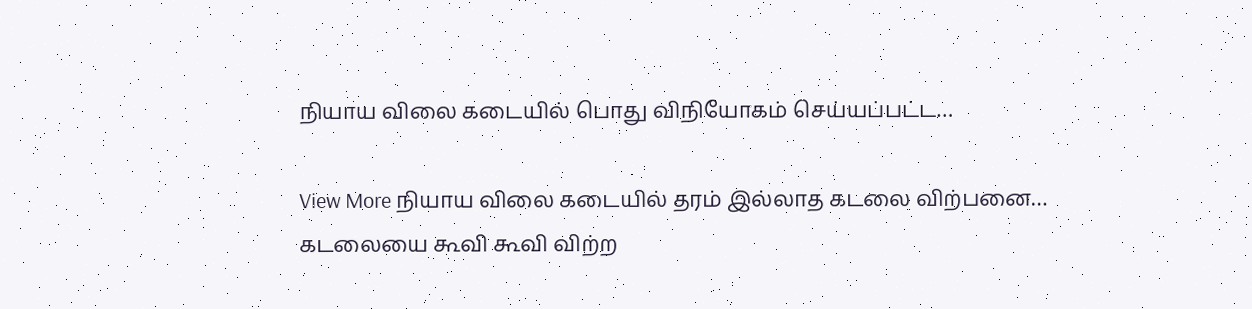நியாய விலை கடையில் பொது விநியோகம் செய்யப்பட்ட…

View More நியாய விலை கடையில் தரம் இல்லாத கடலை விற்பனை… கடலையை கூவி கூவி விற்ற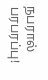நபரால் பரபரப்பு!